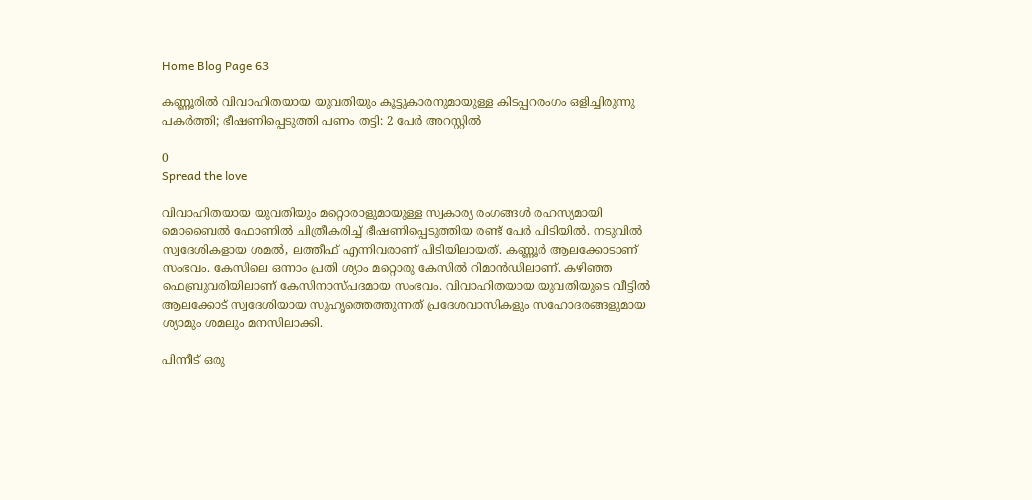Home Blog Page 63

കണ്ണൂരിൽ വിവാഹിതയായ യുവതിയും കൂട്ടുകാരനുമായുള്ള കിടപ്പറരംഗം ഒളിച്ചിരുന്നു പകർത്തി; ഭീഷണിപ്പെടുത്തി പണം തട്ടി: 2 പേർ അറസ്റ്റിൽ

0
Spread the love

വിവാഹിതയായ യുവതിയും മറ്റൊരാളുമായുള്ള സ്വകാര്യ രംഗങ്ങൾ രഹസ്യമായി മൊബൈൽ ഫോണിൽ ചിത്രീകരിച്ച് ഭീഷണിപ്പെടുത്തിയ രണ്ട് പേർ പിടിയിൽ. നടുവിൽ സ്വദേശികളായ ശമൽ, ലത്തീഫ് എന്നിവരാണ് പിടിയിലായത്. കണ്ണൂർ ആലക്കോടാണ് സംഭവം. കേസിലെ ഒന്നാം പ്രതി ശ്യാം മറ്റൊരു കേസിൽ റിമാൻഡിലാണ്. കഴിഞ്ഞ ഫെബ്രുവരിയിലാണ് കേസിനാസ്പദമായ സംഭവം. വിവാഹിതയായ യുവതിയുടെ വീട്ടിൽ ആലക്കോട് സ്വദേശിയായ സുഹൃത്തെത്തുന്നത് പ്രദേശവാസികളും സഹോദരങ്ങളുമായ ശ്യാമും ശമലും മനസിലാക്കി.

പിന്നീട് ഒരു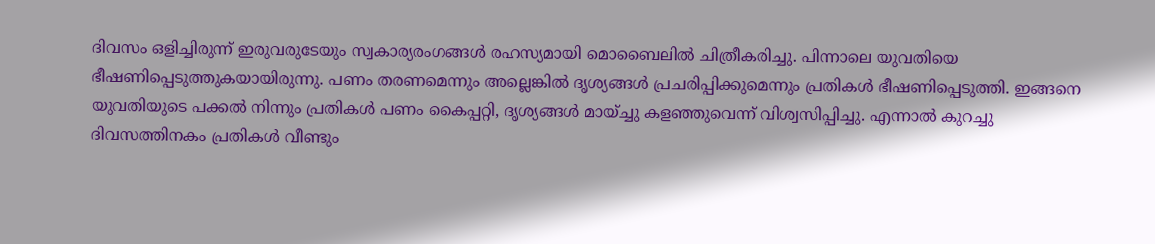ദിവസം ഒളിച്ചിരുന്ന് ഇരുവരുടേയും സ്വകാര്യരംഗങ്ങൾ രഹസ്യമായി മൊബൈലിൽ ചിത്രീകരിച്ചു. പിന്നാലെ യുവതിയെ ഭീഷണിപ്പെടുത്തുകയായിരുന്നു. പണം തരണമെന്നും അല്ലെങ്കിൽ ദൃശ്യങ്ങൾ പ്രചരിപ്പിക്കുമെന്നും പ്രതികൾ ഭീഷണിപ്പെടുത്തി. ഇങ്ങനെ യുവതിയുടെ പക്കൽ നിന്നും പ്രതികൾ പണം കൈപ്പറ്റി, ദൃശ്യങ്ങൾ മായ്ച്ചു കളഞ്ഞുവെന്ന് വിശ്വസിപ്പിച്ചു. എന്നാൽ കുറച്ചു ദിവസത്തിനകം പ്രതികൾ വീണ്ടും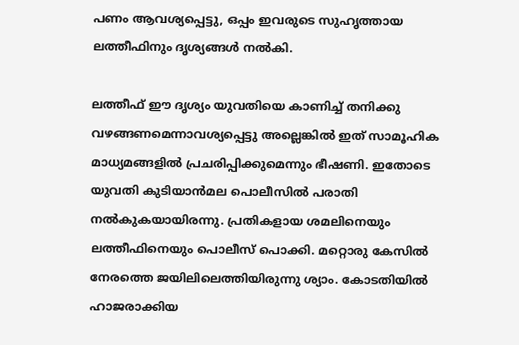പണം ആവശ്യപ്പെട്ടു, ഒപ്പം ഇവരുടെ സുഹൃത്തായ ലത്തീഫിനും ദൃശ്യങ്ങൾ നൽകി.

ലത്തീഫ് ഈ ദൃശ്യം യുവതിയെ കാണിച്ച് തനിക്കു വഴങ്ങണമെന്നാവശ്യപ്പെട്ടു അല്ലെങ്കിൽ ഇത് സാമൂഹിക മാധ്യമങ്ങളിൽ പ്രചരിപ്പിക്കുമെന്നും ഭീഷണി. ഇതോടെ യുവതി കുടിയാൻമല പൊലീസിൽ പരാതി നൽകുകയായിരന്നു. പ്രതികളായ ശമലിനെയും ലത്തീഫിനെയും പൊലീസ് പൊക്കി. മറ്റൊരു കേസിൽ നേരത്തെ ജയിലിലെത്തിയിരുന്നു ശ്യാം. കോടതിയിൽ ഹാജരാക്കിയ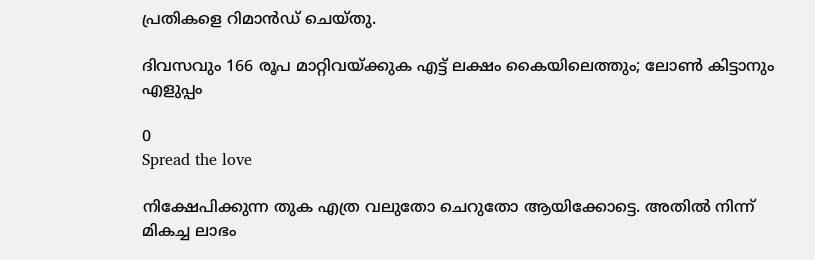പ്രതികളെ റിമാൻഡ് ചെയ്തു.

ദിവസവും 166 രൂപ മാറ്റിവയ്ക്കുക എട്ട് ലക്ഷം കൈയിലെത്തും; ലോൺ കിട്ടാനും എളുപ്പം

0
Spread the love

നിക്ഷേപിക്കുന്ന തുക എത്ര വലുതോ ചെറുതോ ആയിക്കോട്ടെ. അതിൽ നിന്ന് മികച്ച ലാഭം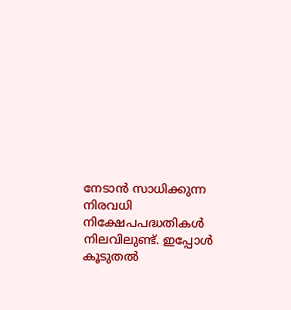നേടാൻ സാധിക്കുന്ന നിരവധി നിക്ഷേപപദ്ധതികൾ നിലവിലുണ്ട്. ഇപ്പോൾ കൂടുതൽ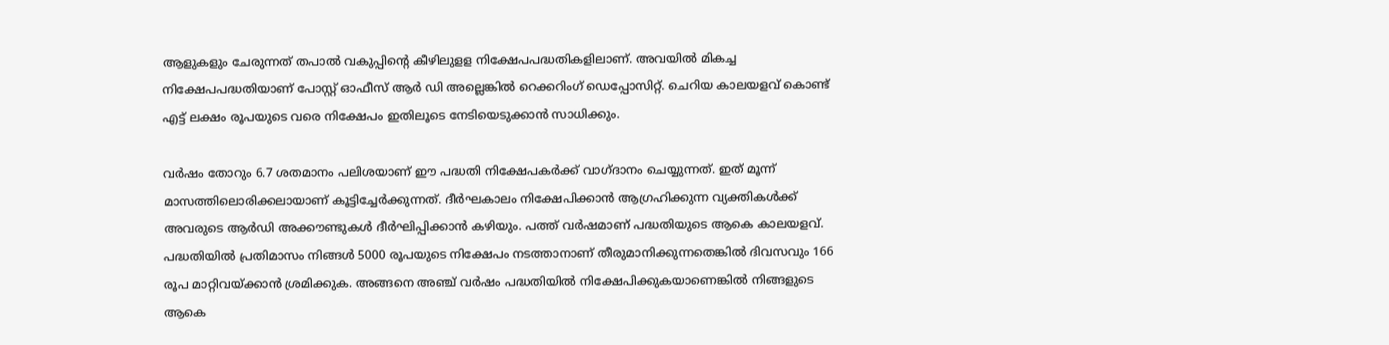ആളുകളും ചേരുന്നത് തപാൽ വകുപ്പിന്റെ കീഴിലുളള നിക്ഷേപപദ്ധതികളിലാണ്. അവയിൽ മികച്ച നിക്ഷേപപദ്ധതിയാണ് പോസ്റ്റ് ഓഫീസ് ആർ ഡി അല്ലെങ്കിൽ റെക്കറിംഗ് ഡെപ്പോസിറ്റ്. ചെറിയ കാലയളവ് കൊണ്ട് എട്ട് ലക്ഷം രൂപയുടെ വരെ നിക്ഷേപം ഇതിലൂടെ നേടിയെടുക്കാൻ സാധിക്കും.

വർഷം തോറും 6.7 ശതമാനം പലിശയാണ് ഈ പദ്ധതി നിക്ഷേപകർക്ക് വാഗ്ദാനം ചെയ്യുന്നത്. ഇത് മൂന്ന് മാസത്തിലൊരിക്കലായാണ് കൂട്ടിച്ചേർക്കുന്നത്. ദീർഘകാലം നിക്ഷേപിക്കാൻ ആഗ്രഹിക്കുന്ന വ്യക്തികൾക്ക് അവരുടെ ആ‌ർഡി അക്കൗണ്ടുകൾ ദീ‌ർഘിപ്പിക്കാൻ കഴിയും. പത്ത് വർഷമാണ് പദ്ധതിയുടെ ആകെ കാലയളവ്. പദ്ധതിയിൽ പ്രതിമാസം നിങ്ങൾ 5000 രൂപയുടെ നിക്ഷേപം നടത്താനാണ് തീരുമാനിക്കുന്നതെങ്കിൽ ദിവസവും 166 രൂപ മാറ്റിവയ്ക്കാൻ ശ്രമിക്കുക. അങ്ങനെ അഞ്ച് വർഷം പദ്ധതിയിൽ നിക്ഷേപിക്കുകയാണെങ്കിൽ നിങ്ങളുടെ ആകെ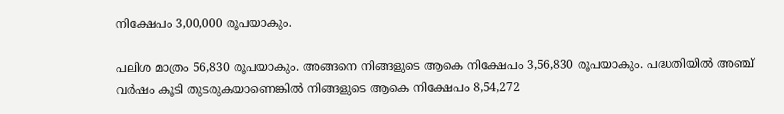നിക്ഷേപം 3,00,000 രൂപയാകും.

പലിശ മാത്രം 56,830 രൂപയാകും. അങ്ങനെ നിങ്ങളുടെ ആകെ നിക്ഷേപം 3,56,830 രൂപയാകും. പദ്ധതിയിൽ അഞ്ച് വർഷം കൂടി തുടരുകയാണെങ്കിൽ നിങ്ങളുടെ ആകെ നിക്ഷേപം 8,54,272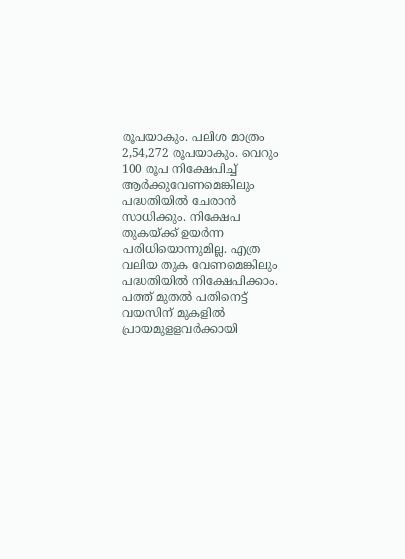രൂപയാകും. പലിശ മാത്രം 2,54,272 രൂപയാകും. വെറും 100 രൂപ നിക്ഷേപിച്ച് ആർക്കുവേണമെങ്കിലും പദ്ധതിയിൽ ചേരാൻ സാധിക്കും. നിക്ഷേപ തുകയ്ക്ക് ഉയർന്ന പരിധിയൊന്നുമില്ല. എത്ര വലിയ തുക വേണമെങ്കിലും പദ്ധതിയിൽ നിക്ഷേപിക്കാം. പത്ത് മുതൽ പതിനെട്ട് വയസിന് മുകളിൽ പ്രായമുളളവർക്കായി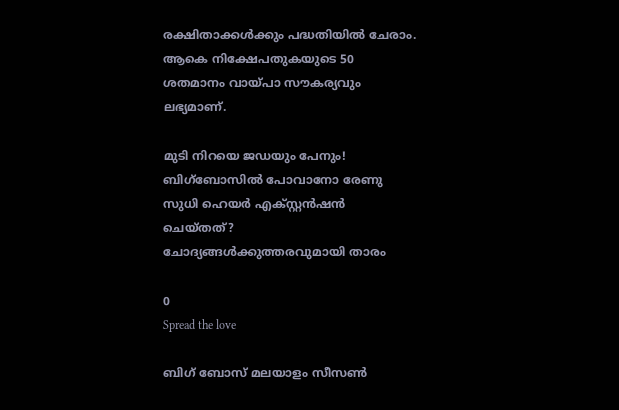രക്ഷിതാക്കൾക്കും പദ്ധതിയിൽ ചേരാം. ആകെ നിക്ഷേപതുകയുടെ 50 ശതമാനം വായ്പാ സൗകര്യവും ലഭ്യമാണ്.

മുടി നിറയെ ജഡയും പേനും! ബിഗ്‌ബോസിൽ പോവാനോ രേണു സുധി ഹെയര്‍ എക്സ്റ്റന്‍ഷന്‍ ചെയ്‍തത്? ചോദ്യങ്ങൾക്കുത്തരവുമായി താരം

0
Spread the love

ബിഗ് ബോസ് മലയാളം സീസൺ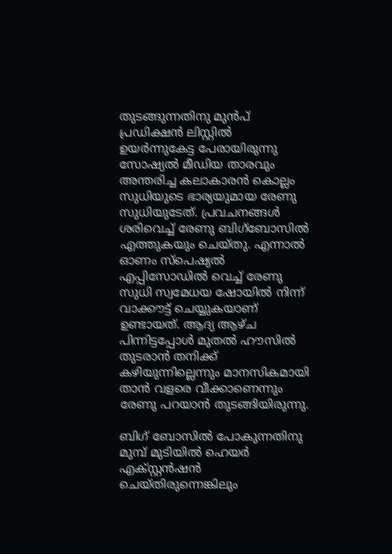തുടങ്ങുന്നതിനു മുൻപ് പ്രഡിക്ഷൻ ലിസ്റ്റിൽ ഉയർന്നുകേട്ട പേരായിരുന്നു സോഷ്യൽ മീഡിയ താരവും അന്തരിച്ച കലാകാരൻ കൊല്ലം സുധിയുടെ ഭാര്യയുമായ രേണു സുധിയുടേത്. പ്രവചനങ്ങൾ ശരിവെച്ച് രേണു ബിഗ്ബോസിൽ എത്തുകയും ചെയ്തു. എന്നാൽ ഓണം സ്പെഷ്യൽ എപ്പിസോ‍ഡിൽ വെച്ച് രേണു സുധി സ്വമേധയ ഷോയിൽ നിന്ന് വാക്കൗട്ട് ചെയ്യുകയാണ് ഉണ്ടായത്. ആദ്യ ആഴ്‍ച പിന്നിട്ടപ്പോൾ മുതൽ ഹൗസിൽ തുടരാൻ തനിക്ക് കഴിയുന്നില്ലെന്നും മാനസികമായി താൻ വളരെ വീക്കാണെന്നും രേണു പറയാൻ തുടങ്ങിയിരുന്നു.

ബിഗ് ബോസില്‍ പോകുന്നതിനു മുമ്പ് മുടിയില്‍ ഹെയര്‍ എക്സ്റ്റന്‍ഷന്‍ ചെയ്‌തിരുന്നെങ്കിലും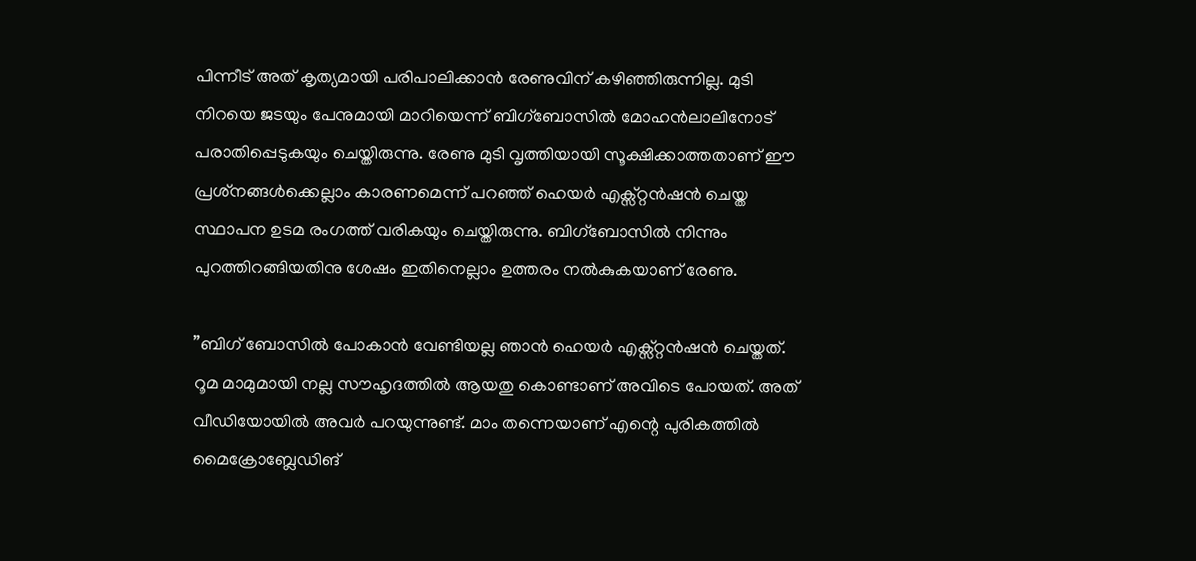പിന്നീട് അത് കൃത്യമായി പരിപാലിക്കാന്‍ രേണുവിന് കഴിഞ്ഞിരുന്നില്ല. മുടി നിറയെ ജടയും പേനുമായി മാറിയെന്ന് ബിഗ്ബോസിൽ മോഹന്‍ലാലിനോട് പരാതിപ്പെടുകയും ചെയ്തിരുന്നു. രേണു മുടി വൃത്തിയായി സൂക്ഷിക്കാത്തതാണ് ഈ പ്രശ്‌നങ്ങള്‍ക്കെല്ലാം കാരണമെന്ന് പറഞ്ഞ് ഹെയര്‍ എക്സ്റ്റന്‍ഷന്‍ ചെയ്ത സ്ഥാപന ഉടമ രംഗത്ത് വരികയും ചെയ്തിരുന്നു. ബിഗ്ബോസിൽ നിന്നും പുറത്തിറങ്ങിയതിനു ശേഷം ഇതിനെല്ലാം ഉത്തരം നൽകുകയാണ് രേണു.

”ബിഗ് ബോസില്‍ പോകാന്‍ വേണ്ടിയല്ല ഞാന്‍ ഹെയര്‍ എക്സ്റ്റന്‍ഷന്‍ ചെയ്തത്. റൂമ മാമുമായി നല്ല സൗഹൃദത്തില്‍ ആയതു കൊണ്ടാണ് അവിടെ പോയത്. അത് വീഡിയോയില്‍ അവര്‍ പറയുന്നുണ്ട്. മാം തന്നെയാണ് എന്റെ പുരികത്തില്‍ മൈക്രോബ്ലേഡിങ്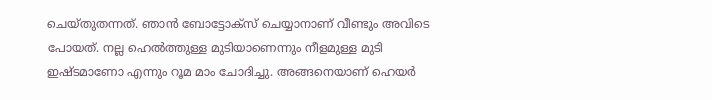ചെയ്തുതന്നത്. ഞാന്‍ ബോട്ടോക്‌സ് ചെയ്യാനാണ് വീണ്ടും അവിടെ പോയത്. നല്ല ഹെല്‍ത്തുള്ള മുടിയാണെന്നും നീളമുള്ള മുടി ഇഷ്ടമാണോ എന്നും റൂമ മാം ചോദിച്ചു. അങ്ങനെയാണ് ഹെയര്‍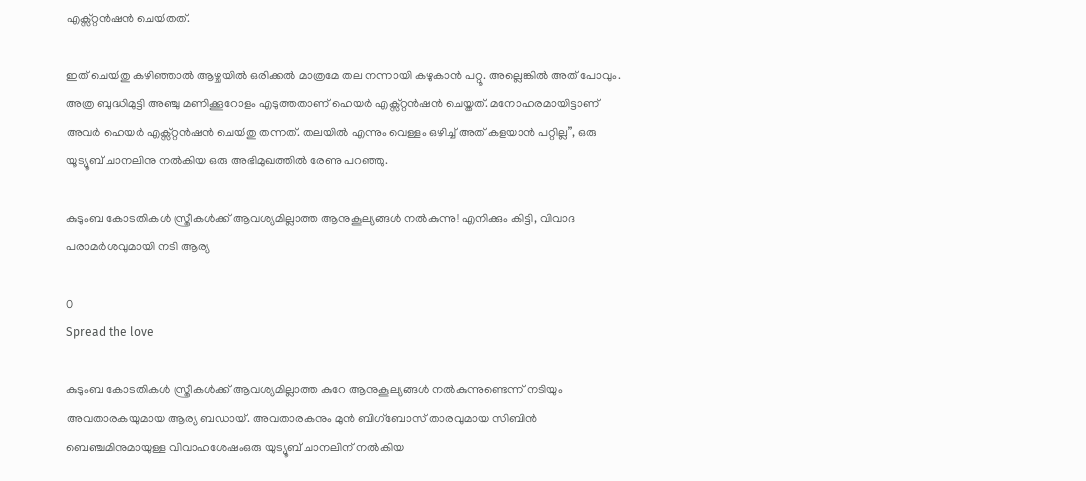എക്സ്റ്റന്‍ഷന്‍ ചെയ്‍തത്.

ഇത് ചെയ്‍തു കഴിഞ്ഞാല്‍ ആഴ്ചയില്‍ ഒരിക്കല്‍ മാത്രമേ തല നന്നായി കഴുകാന്‍ പറ്റൂ. അല്ലെങ്കില്‍ അത് പോവും. അത്ര ബുദ്ധിമുട്ടി അഞ്ചു മണിക്കൂറോളം എടുത്തതാണ് ഹെയര്‍ എക്സ്റ്റന്‍ഷന്‍ ചെയ്തത്. മനോഹരമായിട്ടാണ് അവര്‍ ഹെയര്‍ എക്സ്റ്റന്‍ഷന്‍ ചെയ്‍തു തന്നത്. തലയില്‍ എന്നും വെള്ളം ഒഴിച്ച് അത് കളയാന്‍ പറ്റില്ല”, ഒരു യൂട്യൂബ് ചാനലിനു നല്‍കിയ ഒരു അഭിമുഖത്തിൽ രേണു പറഞ്ഞു.

കുടുംബ കോടതികൾ സ്ത്രീകൾക്ക് ആവശ്യമില്ലാത്ത ആനുകൂല്യങ്ങൾ നൽകുന്നു! എനിക്കും കിട്ടി, വിവാദ പരാമർശവുമായി നടി ആര്യ

0
Spread the love

കുടുംബ കോടതികൾ സ്ത്രീകൾക്ക് ആവശ്യമില്ലാത്ത കുറേ ആനുകൂല്യങ്ങൾ നൽകുന്നുണ്ടെന്ന് നടിയും അവതാരകയുമായ ആര്യ ബഡായ്. അവതാരകനും മുൻ ബിഗ്ബോസ് താരവുമായ സിബിൻ ബെഞ്ചമിനുമായുള്ള വിവാഹശേഷംഒരു യുട്യൂബ് ചാനലിന് നൽകിയ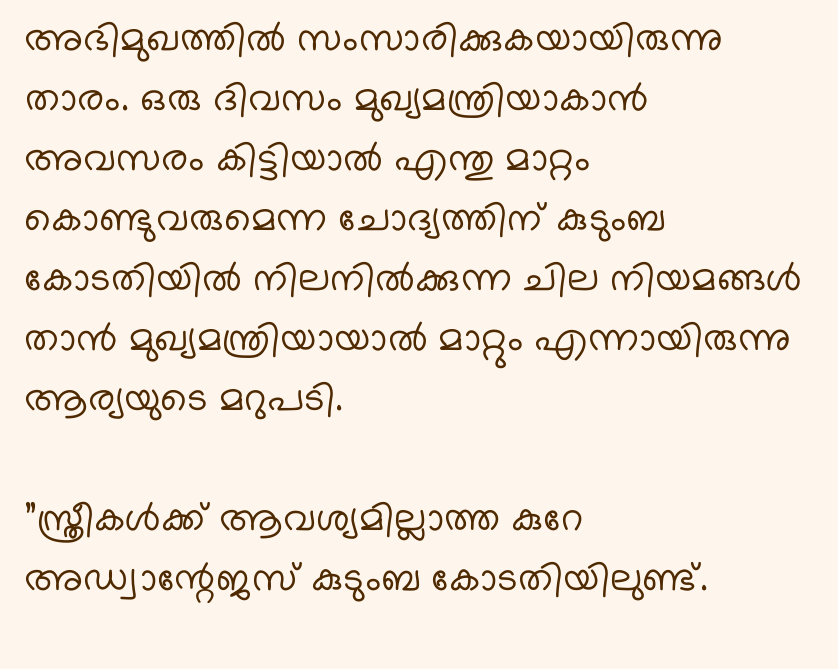അഭിമുഖത്തിൽ സംസാരിക്കുകയായിരുന്നു താരം. ഒരു ദിവസം മുഖ്യമന്ത്രിയാകാൻ അവസരം കിട്ടിയാൽ എന്തു മാറ്റം കൊണ്ടുവരുമെന്ന ചോദ്യത്തിന് കുടുംബ കോടതിയിൽ നിലനിൽക്കുന്ന ചില നിയമങ്ങൾ താൻ മുഖ്യമന്ത്രിയായാൽ മാറ്റും എന്നായിരുന്നു ആര്യയുടെ മറുപടി.

”സ്ത്രീകൾക്ക് ആവശ്യമില്ലാത്ത കുറേ അഡ്വാന്റേജസ് കുടുംബ കോടതിയിലുണ്ട്.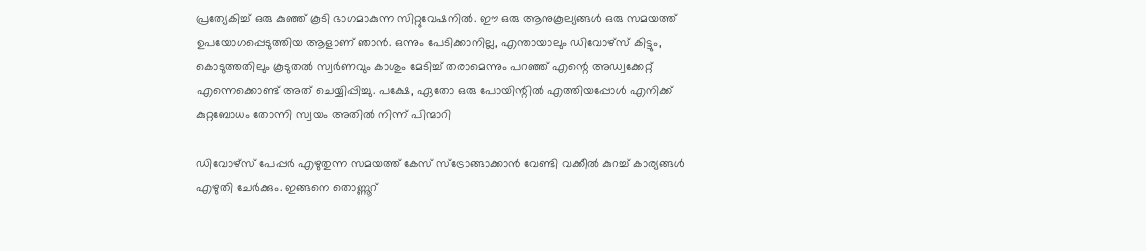പ്രത്യേകിച്ച് ഒരു കുഞ്ഞ് കൂടി ഭാഗമാകുന്ന സിറ്റുവേഷനിൽ. ഈ ഒരു ആനുകൂല്യങ്ങൾ ഒരു സമയത്ത് ഉപയോഗപ്പെടുത്തിയ ആളാണ് ഞാൻ. ഒന്നും പേടിക്കാനില്ല, എന്തായാലും ഡിവോഴ്സ് കിട്ടും, കൊടുത്തതിലും കൂടുതൽ സ്വർണവും കാശും മേടിച്ച് തരാമെന്നും പറഞ്ഞ് എന്റെ അഡ്വക്കേറ്റ് എന്നെക്കൊണ്ട് അത് ചെയ്യിപ്പിച്ചു. പക്ഷേ, ഏതോ ഒരു പോയിന്റിൽ എത്തിയപ്പോൾ എനിക്ക് കുറ്റബോധം തോന്നി സ്വയം അതിൽ നിന്ന് പിന്മാറി

ഡിവോഴ്സ് പേപ്പർ എഴുതുന്ന സമയത്ത് കേസ് സ്ട്രോങ്ങാക്കാൻ വേണ്ടി വക്കീൽ കുറച്ച് കാര്യങ്ങൾ എഴുതി ചേർക്കും. ഇങ്ങനെ തൊണ്ണൂറ്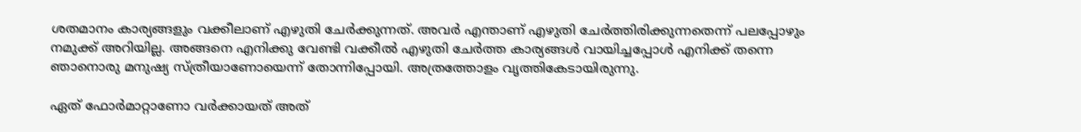ശതമാനം കാര്യങ്ങളും വക്കീലാണ് എഴുതി ചേർക്കുന്നത്. അവർ എന്താണ് എഴുതി ചേർത്തിരിക്കുന്നതെന്ന് പലപ്പോഴും നമുക്ക് അറിയില്ല. അങ്ങനെ എനിക്കു വേണ്ടി വക്കീൽ എഴുതി ചേർത്ത കാര്യങ്ങൾ വായിച്ചപ്പോൾ എനിക്ക് തന്നെ ഞാനൊരു മനുഷ്യ സ്ത്രീയാണോയെന്ന് തോന്നിപ്പോയി. അത്രത്തോളം വൃത്തികേടായിരുന്നു.

ഏത് ഫോർമാറ്റാണോ വർക്കായത് അത്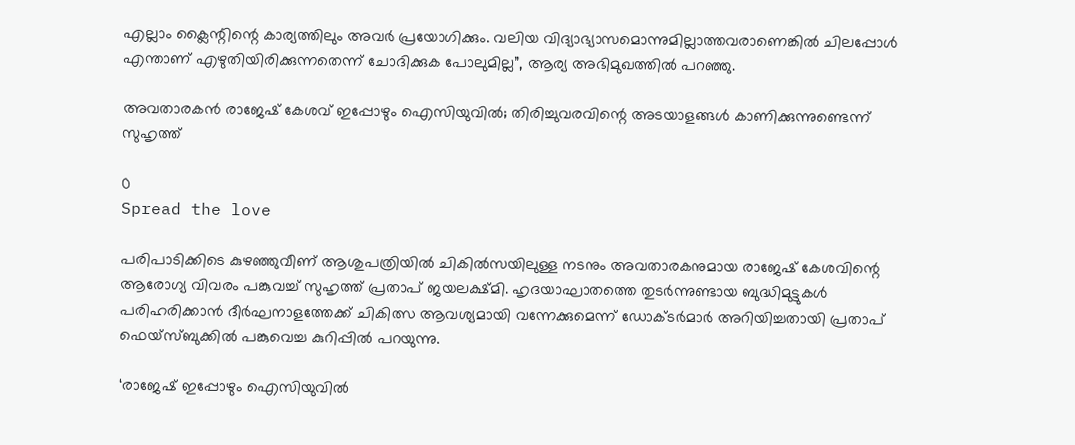എല്ലാം ക്ലൈന്റിന്റെ കാര്യത്തിലും അവർ പ്രയോഗിക്കും. വലിയ വിദ്യാഭ്യാസമൊന്നുമില്ലാത്തവരാണെങ്കിൽ ചിലപ്പോൾ എന്താണ് എഴുതിയിരിക്കുന്നതെന്ന് ചോദിക്കുക പോലുമില്ല”, ആര്യ അഭിമുഖത്തിൽ പറഞ്ഞു.

അവതാരകൻ രാജേഷ് കേശവ് ഇപ്പോഴും ഐസിയുവിൽ; തിരിച്ചുവരവിന്റെ അടയാളങ്ങൾ കാണിക്കുന്നുണ്ടെന്ന് സുഹൃത്ത്

0
Spread the love

പരിപാടിക്കിടെ കുഴഞ്ഞുവീണ് ആശുപത്രിയിൽ ചികിൽസയിലുള്ള നടനും അവതാരകനുമായ രാജേഷ് കേശവിന്റെ ആരോഗ്യ വിവരം പങ്കുവച്ച് സുഹൃത്ത് പ്രതാപ് ജയലക്ഷ്മി. ഹൃദയാഘാതത്തെ തുടർന്നുണ്ടായ ബുദ്ധിമുട്ടുകൾ പരിഹരിക്കാൻ ദീർഘനാളത്തേക്ക് ചികിത്സ ആവശ്യമായി വന്നേക്കുമെന്ന് ഡോക്ടർമാർ അറിയിച്ചതായി പ്രതാപ് ഫെയ്സ്ബുക്കിൽ പങ്കുവെച്ച കുറിപ്പിൽ പറയുന്നു.

‘രാജേഷ് ഇപ്പോഴും ഐസിയുവിൽ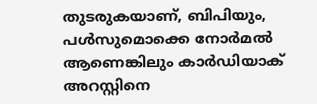തുടരുകയാണ്, ബിപിയും, പൾസുമൊക്കെ നോർമൽ ആണെങ്കിലും കാർഡിയാക് അറസ്റ്റിനെ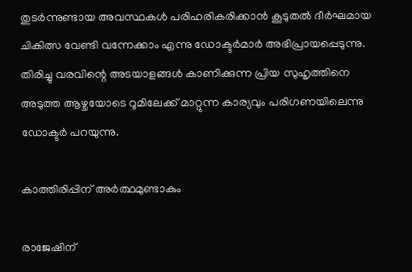തുടർന്നുണ്ടായ അവസ്ഥകൾ പരിഹരികരിക്കാൻ കൂടുതൽ ദീർഘമായ ചികിത്സ വേണ്ടി വന്നേക്കാം എന്നു ഡോക്ടർമാർ അഭിപ്രായപ്പെടുന്നു. തിരിച്ചു വരവിന്റെ അടയാളങ്ങൾ കാണിക്കുന്ന പ്രിയ സുഹൃത്തിനെ അടുത്ത ആഴ്ചയോടെ റൂമിലേക്ക്‌ മാറ്റുന്ന കാര്യവും പരിഗണയിലെന്നു ഡോക്ടർ പറയുന്നു.

കാത്തിരിപ്പിന് അർത്ഥമുണ്ടാകും

രാജേഷിന്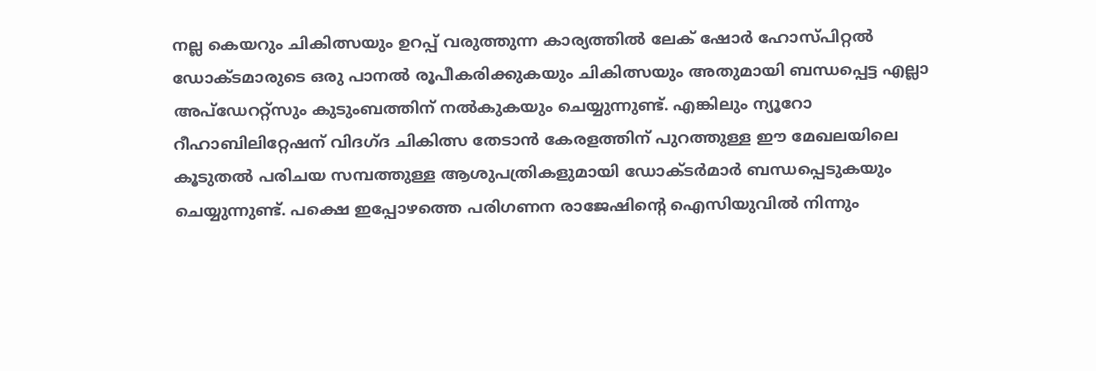നല്ല കെയറും ചികിത്സയും ഉറപ്പ് വരുത്തുന്ന കാര്യത്തിൽ ലേക് ഷോർ ഹോസ്പിറ്റൽ ഡോക്ടമാരുടെ ഒരു പാനൽ രൂപീകരിക്കുകയും ചികിത്സയും അതുമായി ബന്ധപ്പെട്ട എല്ലാ അപ്ഡേററ്റ്സും കുടുംബത്തിന് നൽകുകയും ചെയ്യുന്നുണ്ട്. എങ്കിലും ന്യൂറോ റീഹാബിലിറ്റേഷന് വിദഗ്ദ ചികിത്സ തേടാൻ കേരളത്തിന് പുറത്തുള്ള ഈ മേഖലയിലെ കൂടുതൽ പരിചയ സമ്പത്തുള്ള ആശുപത്രികളുമായി ഡോക്ടർമാർ ബന്ധപ്പെടുകയും ചെയ്യുന്നുണ്ട്. പക്ഷെ ഇപ്പോഴത്തെ പരിഗണന രാജേഷിന്റെ ഐസിയുവിൽ നിന്നും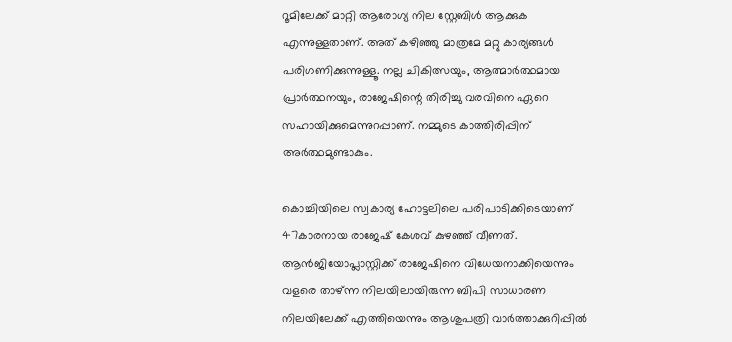റൂമിലേക്ക്‌ മാറ്റി ആരോഗ്യ നില സ്റ്റേബിൾ ആക്കുക എന്നുള്ളതാണ്. അത് കഴിഞ്ഞു മാത്രമേ മറ്റു കാര്യങ്ങൾ പരിഗണിക്കുന്നുള്ളൂ. നല്ല ചികിത്സയും, ആത്മാർത്ഥമായ പ്രാർത്ഥനയും, രാജേഷിന്റെ തിരിച്ചു വരവിനെ ഏറെ സഹായിക്കുമെന്നുറപ്പാണ്. നമ്മുടെ കാത്തിരിപ്പിന് അർത്ഥമുണ്ടാകും.

കൊച്ചിയിലെ സ്വകാര്യ ഹോട്ടലിലെ പരിപാടിക്കിടെയാണ് 47കാരനായ രാജേഷ് കേശവ് കുഴഞ്ഞ് വീണത്. ആൻജിയോപ്ലാസ്റ്റിക്ക് രാജേഷിനെ വിധേയനാക്കിയെന്നും വളരെ താഴ്ന്ന നിലയിലായിരുന്ന ബിപി സാധാരണ നിലയിലേക്ക് എത്തിയെന്നും ആശുപത്രി വാർത്താക്കുറിപ്പിൽ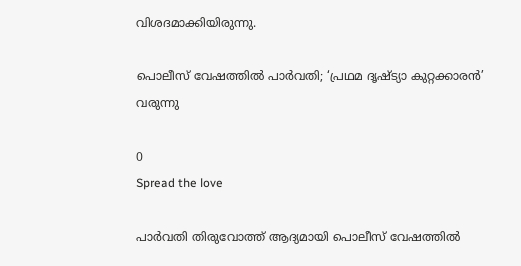വിശദമാക്കിയിരുന്നു.

പൊലീസ് വേഷത്തിൽ പാർവതി; ‘പ്രഥമ ദൃഷ്ട്യാ കുറ്റക്കാരൻ’ വരുന്നു

0
Spread the love

പാർവതി തിരുവോത്ത് ആദ്യമായി പൊലീസ് വേഷത്തിൽ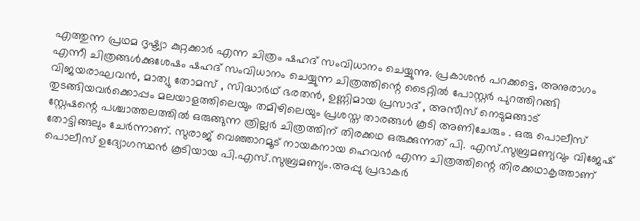എത്തുന്ന പ്രഥമ ദൃഷ്ട്യാ കുറ്റക്കാർ എന്ന ചിത്രം ഷഹദ് സംവിധാനം ചെയ്യുന്നു. പ്രകാശൻ പറക്കട്ടെ, അനുരാഗം എന്നീ ചിത്രങ്ങൾക്കുശേഷം ഷഹദ് സംവിധാനം ചെയ്യുന്ന ചിത്രത്തിന്റെ ടൈറ്റിൽ പോസ്റ്റർ പുറത്തിറങ്ങി വിജയരാഘവൻ, മാത്യു തോമസ് , സിദ്ധാർഥ് ഭരതൻ, ഉണ്ണിമായ പ്രസാദ് , അസീസ് നെടുമങ്ങാട് തുടങ്ങിയവർക്കൊപ്പം മലയാളത്തിലെയും തമിഴിലെയും പ്രശസ്ത താരങ്ങൾ കൂടി അണിചേരും . ഒരു പൊലീസ് സ്റ്റേഷന്റെ പശ്ചാത്തലത്തിൽ ഒരുങ്ങുന്ന ത്രില്ലർ ചിത്രത്തിന് തിരക്കഥ ഒരുക്കുന്നത് പി. എസ്.സുബ്രമണ്യവും വിജേഷ് തോട്ടിങ്ങലും ചേർന്നാണ്. സുരാജ് വെഞ്ഞാറമൂട് നായകനായ ഹെവൻ എന്ന ചിത്രത്തിന്റെ തിരക്കഥാകൃത്താണ് പൊലീസ് ഉദ്യോഗസ്ഥൻ കൂടിയായ പി.എസ്.സുബ്രമണ്യം.അപ്പു പ്രഭാകർ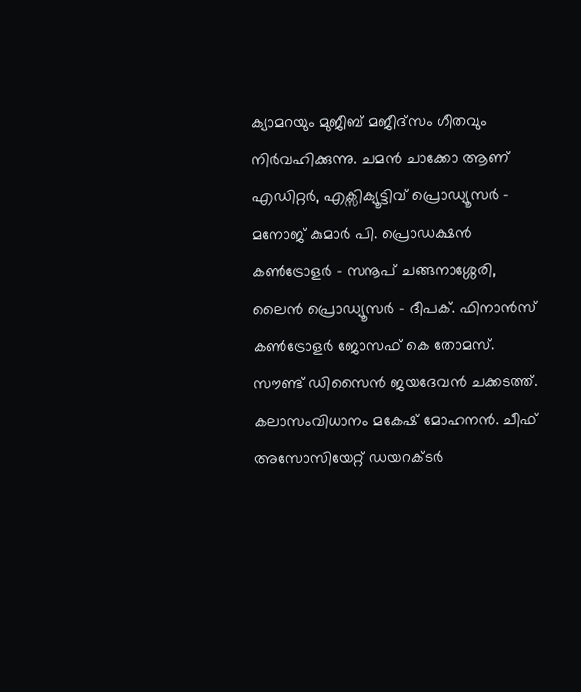ക്യാമറയും മുജീബ് മജീദ്സം ഗീതവും നിർവഹിക്കുന്നു. ചമൻ ചാക്കോ ആണ് എഡിറ്റർ, എക്സിക്യൂട്ടിവ് പ്രൊഡ്യൂസർ – മനോജ് കുമാർ പി. പ്രൊഡക്ഷൻ കൺട്രോളർ – സനൂപ് ചങ്ങനാശ്ശേരി, ലൈൻ പ്രൊഡ്യൂസർ – ദീപക്. ഫിനാൻസ് കൺട്രോളർ ജോസഫ് കെ തോമസ്.
സൗണ്ട് ഡിസൈൻ ജയദേവൻ ചക്കടത്ത്. കലാസംവിധാനം മകേഷ് മോഹനൻ. ചീഫ് അസോസിയേറ്റ് ഡയറക്ടർ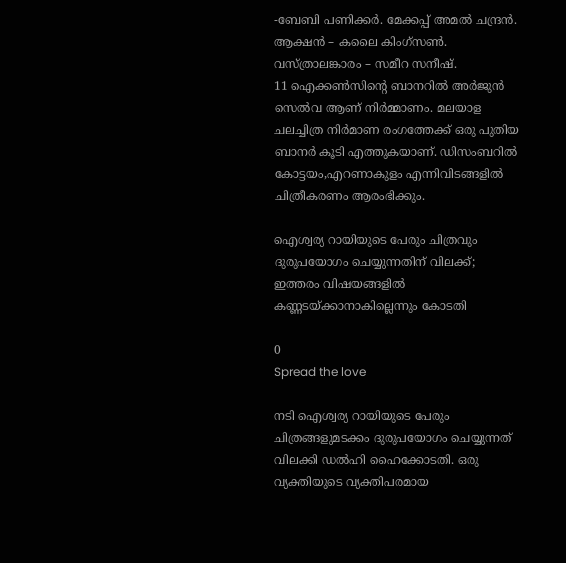-ബേബി പണിക്കർ. മേക്കപ്പ് അമൽ ചന്ദ്രൻ. ആക്ഷൻ – കലൈ കിംഗ്‌സൺ. വസ്ത്രാലങ്കാരം – സമീറ സനീഷ്.
11 ഐക്കൺസിന്റെ ബാനറിൽ അർജുൻ സെൽവ ആണ് നിർമ്മാണം. മലയാള ചലച്ചിത്ര നിർമാണ രംഗത്തേക്ക് ഒരു പുതിയ ബാനർ കൂടി എത്തുകയാണ്. ഡിസംബറിൽ കോട്ടയം,എറണാകുളം എന്നിവിടങ്ങളിൽ ചിത്രീകരണം ആരംഭിക്കും.

ഐശ്വര്യ റായിയുടെ പേരും ചിത്രവും ദുരുപയോഗം ചെയ്യുന്നതിന് വിലക്ക്; ഇത്തരം വിഷയങ്ങളിൽ കണ്ണടയ്ക്കാനാകില്ലെന്നും കോടതി

0
Spread the love

നടി ഐശ്വര്യ റായിയുടെ പേരും ചിത്രങ്ങളുമടക്കം ദുരുപയോഗം ചെയ്യുന്നത് വിലക്കി ഡല്‍ഹി ഹൈക്കോടതി. ഒരു വ്യക്തിയുടെ വ്യക്തിപരമായ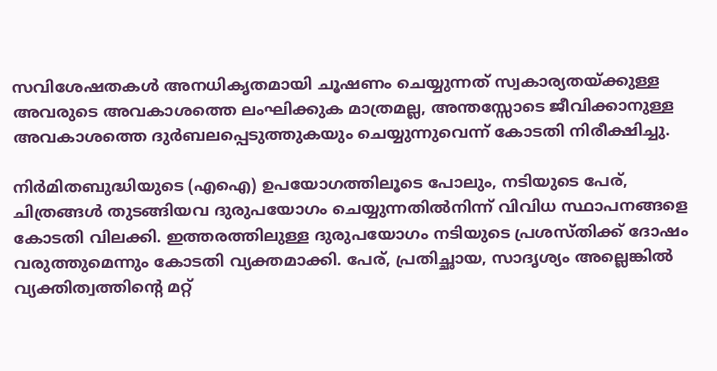സവിശേഷതകള്‍ അനധികൃതമായി ചൂഷണം ചെയ്യുന്നത് സ്വകാര്യതയ്ക്കുള്ള അവരുടെ അവകാശത്തെ ലംഘിക്കുക മാത്രമല്ല, അന്തസ്സോടെ ജീവിക്കാനുള്ള അവകാശത്തെ ദുര്‍ബലപ്പെടുത്തുകയും ചെയ്യുന്നുവെന്ന് കോടതി നിരീക്ഷിച്ചു.

നിര്‍മിതബുദ്ധിയുടെ (എഐ) ഉപയോഗത്തിലൂടെ പോലും, നടിയുടെ പേര്, ചിത്രങ്ങള്‍ തുടങ്ങിയവ ദുരുപയോഗം ചെയ്യുന്നതില്‍നിന്ന് വിവിധ സ്ഥാപനങ്ങളെ കോടതി വിലക്കി. ഇത്തരത്തിലുള്ള ദുരുപയോഗം നടിയുടെ പ്രശസ്തിക്ക് ദോഷം വരുത്തുമെന്നും കോടതി വ്യക്തമാക്കി. പേര്, പ്രതിച്ഛായ, സാദൃശ്യം അല്ലെങ്കില്‍ വ്യക്തിത്വത്തിന്റെ മറ്റ്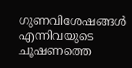ഗുണവിശേഷങ്ങള്‍ എന്നിവയുടെ ചൂഷണത്തെ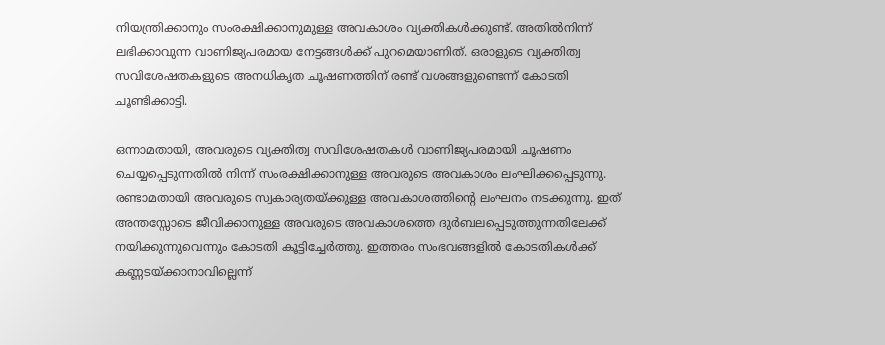നിയന്ത്രിക്കാനും സംരക്ഷിക്കാനുമുള്ള അവകാശം വ്യക്തികള്‍ക്കുണ്ട്. അതില്‍നിന്ന് ലഭിക്കാവുന്ന വാണിജ്യപരമായ നേട്ടങ്ങള്‍ക്ക് പുറമെയാണിത്. ഒരാളുടെ വ്യക്തിത്വ സവിശേഷതകളുടെ അനധികൃത ചൂഷണത്തിന് രണ്ട് വശങ്ങളുണ്ടെന്ന് കോടതി ചൂണ്ടിക്കാട്ടി.

ഒന്നാമതായി, അവരുടെ വ്യക്തിത്വ സവിശേഷതകള്‍ വാണിജ്യപരമായി ചൂഷണം ചെയ്യപ്പെടുന്നതില്‍ നിന്ന് സംരക്ഷിക്കാനുള്ള അവരുടെ അവകാശം ലംഘിക്കപ്പെടുന്നു. രണ്ടാമതായി അവരുടെ സ്വകാര്യതയ്ക്കുള്ള അവകാശത്തിന്റെ ലംഘനം നടക്കുന്നു. ഇത് അന്തസ്സോടെ ജീവിക്കാനുള്ള അവരുടെ അവകാശത്തെ ദുര്‍ബലപ്പെടുത്തുന്നതിലേക്ക് നയിക്കുന്നുവെന്നും കോടതി കൂട്ടിച്ചേര്‍ത്തു. ഇത്തരം സംഭവങ്ങളില്‍ കോടതികള്‍ക്ക് കണ്ണടയ്ക്കാനാവില്ലെന്ന്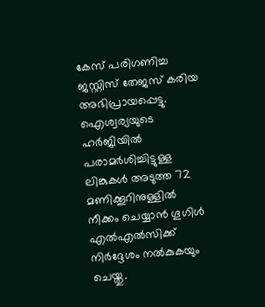കേസ് പരിഗണിച്ച ജസ്റ്റിസ് തേജസ് കരിയ അഭിപ്രായപ്പെട്ടു. ഐശ്വര്യയുടെ ഹര്‍ജിയില്‍ പരാമര്‍ശിച്ചിട്ടുള്ള ലിങ്കുകള്‍ അടുത്ത 72 മണിക്കൂറിനുള്ളില്‍ നീക്കം ചെയ്യാന്‍ ഗൂഗിള്‍ എല്‍എല്‍സിക്ക് നിര്‍ദ്ദേശം നല്‍കുകയും ചെയ്തു.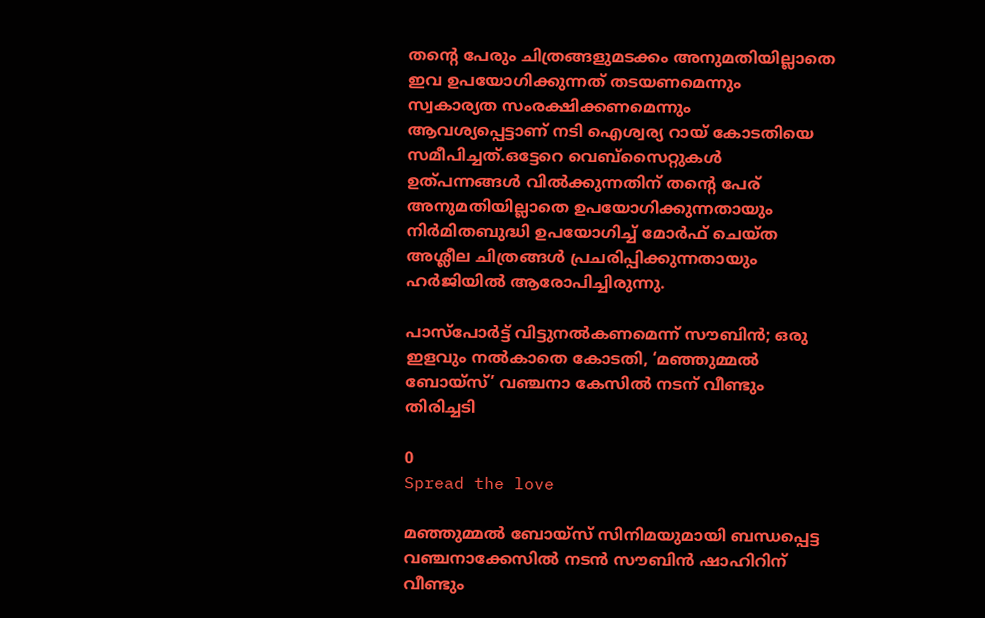തന്റെ പേരും ചിത്രങ്ങളുമടക്കം അനുമതിയില്ലാതെ ഇവ ഉപയോഗിക്കുന്നത് തടയണമെന്നും സ്വകാര്യത സംരക്ഷിക്കണമെന്നും ആവശ്യപ്പെട്ടാണ് നടി ഐശ്വര്യ റായ് കോടതിയെ സമീപിച്ചത്.ഒട്ടേറെ വെബ്സൈറ്റുകള്‍ ഉത്പന്നങ്ങള്‍ വില്‍ക്കുന്നതിന് തന്റെ പേര് അനുമതിയില്ലാതെ ഉപയോഗിക്കുന്നതായും നിര്‍മിതബുദ്ധി ഉപയോഗിച്ച് മോര്‍ഫ്‌ ചെയ്ത അശ്ലീല ചിത്രങ്ങള്‍ പ്രചരിപ്പിക്കുന്നതായും ഹര്‍ജിയില്‍ ആരോപിച്ചിരുന്നു.

പാസ്പോർട്ട് വിട്ടുനൽകണമെന്ന് സൗബിൻ; ഒരു ഇളവും നൽകാതെ കോടതി, ‘മഞ്ഞുമ്മല്‍ ബോയ്‍സ്’ വഞ്ചനാ കേസില്‍ നടന് വീണ്ടും തിരിച്ചടി

0
Spread the love

മഞ്ഞുമ്മൽ ബോയ്സ് സിനിമയുമായി ബന്ധപ്പെട്ട വഞ്ചനാക്കേസിൽ നടന്‍ സൗബിന്‍ ഷാഹിറിന് വീണ്ടും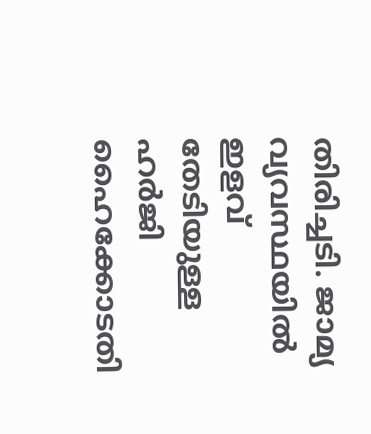തിരിച്ചടി. ജാമ്യ വ്യവസ്ഥയിൽ ഇളവ് തേടിയുള്ള ഹർജി ഹൈക്കോടതി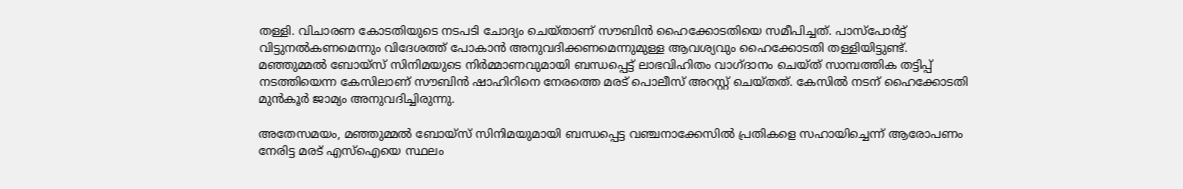തള്ളി. വിചാരണ കോടതിയുടെ നടപടി ചോദ്യം ചെയ്താണ് സൗബിന്‍ ഹൈക്കോടതിയെ സമീപിച്ചത്. പാസ്പോർട്ട് വിട്ടുനൽകണമെന്നും വിദേശത്ത് പോകാൻ അനുവദിക്കണമെന്നുമുള്ള ആവശ്യവും ഹൈക്കോടതി തള്ളിയിട്ടുണ്ട്. മഞ്ഞുമ്മൽ ബോയ്സ് സിനിമയുടെ നിർമ്മാണവുമായി ബന്ധപ്പെട്ട് ലാഭവിഹിതം വാഗ്ദാനം ചെയ്ത് സാമ്പത്തിക തട്ടിപ്പ് നടത്തിയെന്ന കേസിലാണ് സൗബിൻ ഷാഹിറിനെ നേരത്തെ മരട് പൊലീസ് അറസ്റ്റ് ചെയ്തത്. കേസിൽ നടന് ഹൈക്കോടതി മുൻകൂർ ജാമ്യം അനുവദിച്ചിരുന്നു.

അതേസമയം, മഞ്ഞുമ്മൽ ബോയ്സ് സിനിമയുമായി ബന്ധപ്പെട്ട വഞ്ചനാക്കേസിൽ പ്രതികളെ സഹായിച്ചെന്ന് ആരോപണം നേരിട്ട മരട് എസ്ഐയെ സ്ഥലം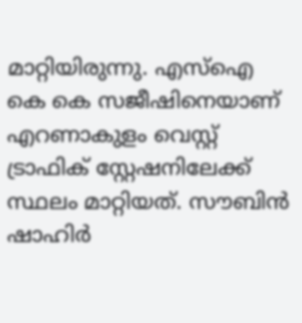മാറ്റിയിരുന്നു. എസ്ഐ കെ കെ സജീഷിനെയാണ് എറണാകുളം വെസ്റ്റ് ട്രാഫിക് സ്റ്റേഷനിലേക്ക് സ്ഥലം മാറ്റിയത്. സൗബിൻ ഷാഹിർ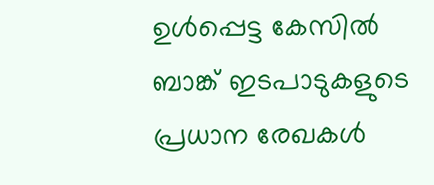ഉൾപ്പെട്ട കേസിൽ ബാങ്ക് ഇടപാടുകളുടെ പ്രധാന രേഖകൾ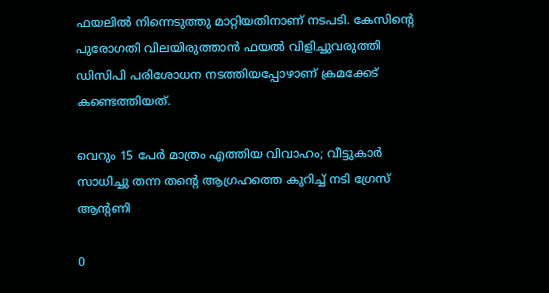ഫയലിൽ നിന്നെടുത്തു മാറ്റിയതിനാണ് നടപടി. കേസിന്‍റെ പുരോഗതി വിലയിരുത്താൻ ഫയൽ വിളിച്ചുവരുത്തി ഡിസിപി പരിശോധന നടത്തിയപ്പോഴാണ് ക്രമക്കേട് കണ്ടെത്തിയത്.

വെറും 15 പേർ മാത്രം എത്തിയ വിവാഹം; വീട്ടുകാർ സാധിച്ചു തന്ന തന്റെ ആഗ്രഹത്തെ കുറിച്ച് നടി ഗ്രേസ് ആന്റണി

0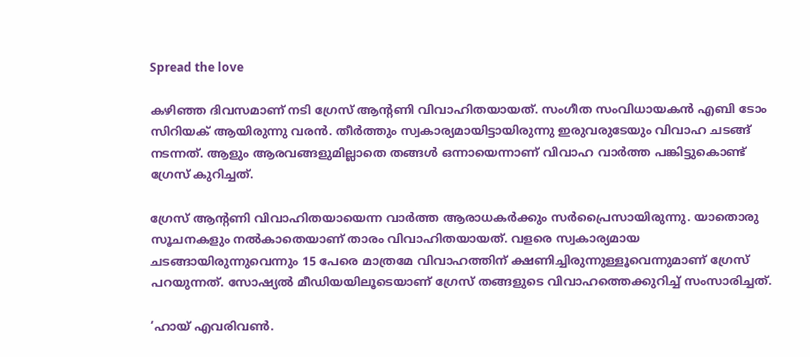Spread the love

കഴിഞ്ഞ ദിവസമാണ് നടി ഗ്രേസ് ആന്റണി വിവാഹിതയായത്. സംഗീത സംവിധായകന്‍ എബി ടോം സിറിയക് ആയിരുന്നു വരന്‍. തീര്‍ത്തും സ്വകാര്യമായിട്ടായിരുന്നു ഇരുവരുടേയും വിവാഹ ചടങ്ങ് നടന്നത്. ആളും ആരവങ്ങളുമില്ലാതെ തങ്ങള്‍ ഒന്നായെന്നാണ് വിവാഹ വാര്‍ത്ത പങ്കിട്ടുകൊണ്ട് ഗ്രേസ് കുറിച്ചത്.

ഗ്രേസ് ആന്റണി വിവാഹിതയായെന്ന വാര്‍ത്ത ആരാധകര്‍ക്കും സര്‍പ്രൈസായിരുന്നു. യാതൊരു സൂചനകളും നല്‍കാതെയാണ് താരം വിവാഹിതയായത്. വളരെ സ്വകാര്യമായ ചടങ്ങായിരുന്നുവെന്നും 15 പേരെ മാത്രമേ വിവാഹത്തിന് ക്ഷണിച്ചിരുന്നുള്ളൂവെന്നുമാണ് ഗ്രേസ് പറയുന്നത്. സോഷ്യല്‍ മീഡിയയിലൂടെയാണ് ഗ്രേസ് തങ്ങളുടെ വിവാഹത്തെക്കുറിച്ച് സംസാരിച്ചത്.

‘ഹായ് എവരിവണ്‍.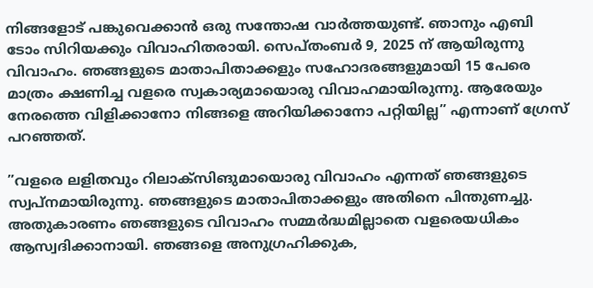നിങ്ങളോട് പങ്കുവെക്കാന്‍ ഒരു സന്തോഷ വാര്‍ത്തയുണ്ട്. ഞാനും എബി ടോം സിറിയക്കും വിവാഹിതരായി. സെപ്തംബര്‍ 9, 2025 ന് ആയിരുന്നു വിവാഹം. ഞങ്ങളുടെ മാതാപിതാക്കളും സഹോദരങ്ങളുമായി 15 പേരെ മാത്രം ക്ഷണിച്ച വളരെ സ്വകാര്യമായൊരു വിവാഹമായിരുന്നു. ആരേയും നേരത്തെ വിളിക്കാനോ നിങ്ങളെ അറിയിക്കാനോ പറ്റിയില്ല” എന്നാണ് ഗ്രേസ് പറഞ്ഞത്.

”വളരെ ലളിതവും റിലാക്‌സിങുമായൊരു വിവാഹം എന്നത് ഞങ്ങളുടെ സ്വപ്‌നമായിരുന്നു. ഞങ്ങളുടെ മാതാപിതാക്കളും അതിനെ പിന്തുണച്ചു. അതുകാരണം ഞങ്ങളുടെ വിവാഹം സമ്മര്‍ദ്ധമില്ലാതെ വളരെയധികം ആസ്വദിക്കാനായി. ഞങ്ങളെ അനുഗ്രഹിക്കുക,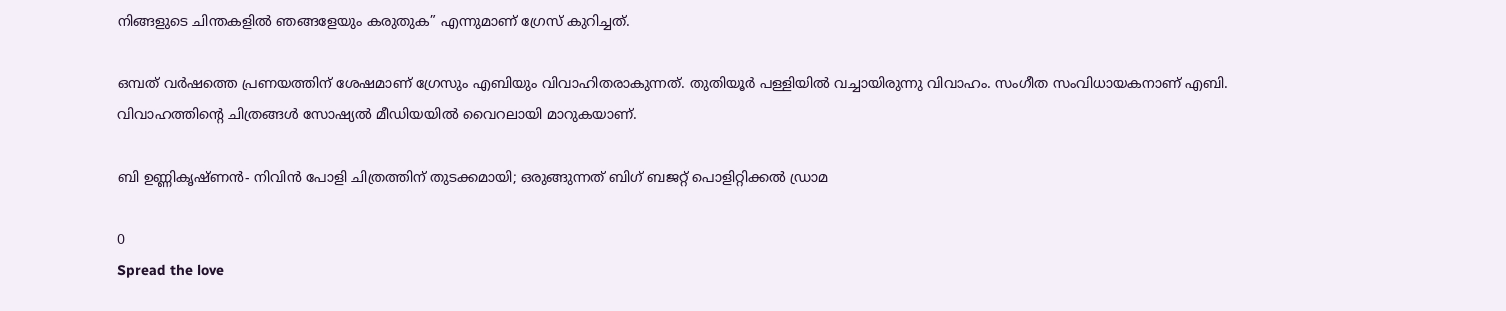നിങ്ങളുടെ ചിന്തകളില്‍ ഞങ്ങളേയും കരുതുക” എന്നുമാണ് ഗ്രേസ് കുറിച്ചത്.

ഒമ്പത് വര്‍ഷത്തെ പ്രണയത്തിന് ശേഷമാണ് ഗ്രേസും എബിയും വിവാഹിതരാകുന്നത്. തുതിയൂര്‍ പള്ളിയില്‍ വച്ചായിരുന്നു വിവാഹം. സംഗീത സംവിധായകനാണ് എബി. വിവാഹത്തിന്റെ ചിത്രങ്ങള്‍ സോഷ്യല്‍ മീഡിയയില്‍ വൈറലായി മാറുകയാണ്.

ബി ഉണ്ണികൃഷ്ണൻ- നിവിൻ പോളി ചിത്രത്തിന് തുടക്കമായി; ഒരുങ്ങുന്നത് ബിഗ് ബജറ്റ് പൊളിറ്റിക്കൽ ഡ്രാമ

0
Spread the love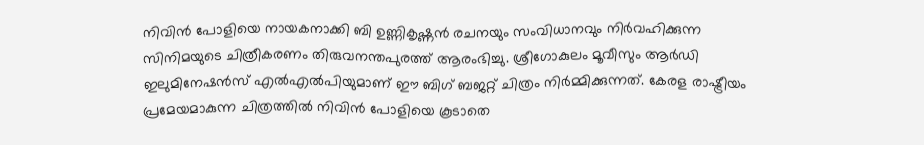നിവിൻ പോളിയെ നായകനാക്കി ബി ഉണ്ണികൃഷ്ണൻ രചനയും സംവിധാനവും നിർവഹിക്കുന്ന സിനിമയുടെ ചിത്രീകരണം തിരുവനന്തപുരത്ത് ആരംഭിച്ചു. ശ്രീഗോകുലം മൂവീസും ആർഡി ഇലുമിനേഷൻസ് എൽഎൽപിയുമാണ് ഈ ബിഗ് ബജറ്റ് ചിത്രം നിർമ്മിക്കുന്നത്. കേരള രാഷ്ട്രീയം പ്രമേയമാകുന്ന ചിത്രത്തിൽ നിവിൻ പോളിയെ കൂടാതെ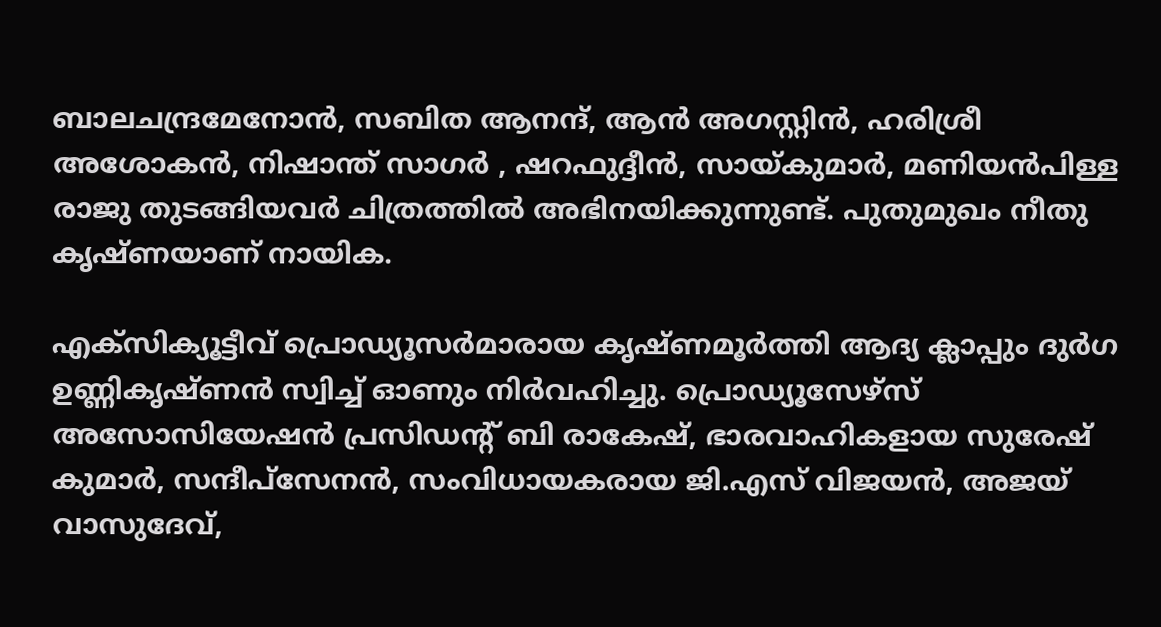ബാലചന്ദ്രമേനോൻ, സബിത ആനന്ദ്, ആൻ അഗസ്റ്റിൻ, ഹരിശ്രീ അശോകൻ, നിഷാന്ത് സാഗർ , ഷറഫുദ്ദീൻ, സായ്കുമാർ, മണിയൻപിള്ള രാജു തുടങ്ങിയവർ ചിത്രത്തിൽ അഭിനയിക്കുന്നുണ്ട്. പുതുമുഖം നീതു കൃഷ്ണയാണ് നായിക.

എക്സിക്യൂട്ടീവ് പ്രൊഡ്യൂസർമാരായ കൃഷ്ണമൂർത്തി ആദ്യ ക്ലാപ്പും ദുർഗ ഉണ്ണികൃഷ്ണൻ സ്വിച്ച് ഓണും നിർവഹിച്ചു. പ്രൊഡ്യൂസേഴ്‌സ് അസോസിയേഷൻ പ്രസിഡന്റ് ബി രാകേഷ്, ഭാരവാഹികളായ സുരേഷ് കുമാർ, സന്ദീപ്സേനൻ, സംവിധായകരായ ജി.എസ് വിജയൻ, അജയ് വാസുദേവ്,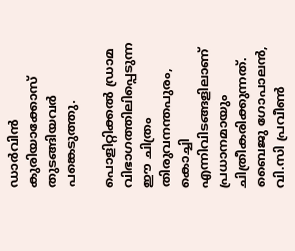ഡാർവിൻ കുരിയാക്കോസ് തുടങ്ങിയവർ പങ്കെടുത്തു.

പൊളിറ്റിക്കൽ ഡ്രാമ വിഭാഗത്തിലിപ്പെടുന്ന ഈ ചിത്രം തിരുവനന്തപുരം, കൊച്ചി എന്നിവിടങ്ങളിലാണ് പ്രധാനമായും ചിത്രീകരിക്കുന്നത്. ബൈജു ഗോപാലൻ, വി.സി പ്രവീൺ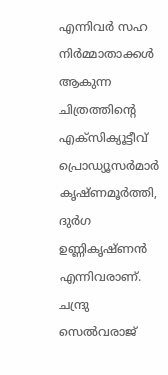എന്നിവർ സഹ നിർമ്മാതാക്കൾ ആകുന്ന ചിത്രത്തിന്റെ എക്സിക്യൂട്ടീവ് പ്രൊഡ്യൂസർമാർ കൃഷ്ണമൂർത്തി, ദുർഗ ഉണ്ണികൃഷ്ണൻ എന്നിവരാണ്. ചന്ദ്രു സെൽവരാജ്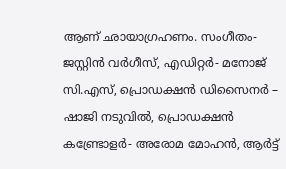ആണ് ഛായാഗ്രഹണം. സംഗീതം- ജസ്റ്റിൻ വർഗീസ്, എഡിറ്റർ- മനോജ് സി.എസ്, പ്രൊഡക്ഷൻ ഡിസൈനർ – ഷാജി നടുവിൽ, പ്രൊഡക്ഷൻ കണ്ട്രോളർ- അരോമ മോഹൻ, ആർട്ട്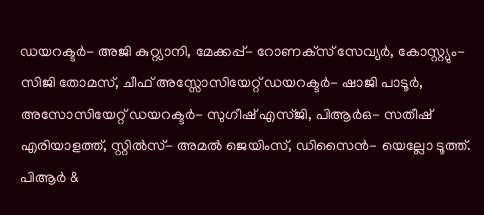ഡയറക്ടർ- അജി കുറ്റ്യാനി, മേക്കപ്പ്- റോണക്‌സ് സേവ്യർ, കോസ്റ്റ്യും- സിജി തോമസ്‌, ചീഫ് അസ്സോസിയേറ്റ് ഡയറക്ടർ- ഷാജി പാടൂർ, അസോസിയേറ്റ് ഡയറക്ടർ- സുഗീഷ്‌ എസ്ജി, പിആർഒ- സതീഷ് എരിയാളത്ത്, സ്റ്റിൽസ്- അമൽ ജെയിംസ്, ഡിസൈൻ- യെല്ലോ ടൂത്ത്. പിആർ &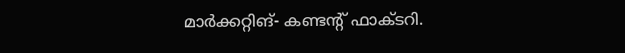മാർക്കറ്റിങ്- കണ്ടന്റ് ഫാക്ടറി.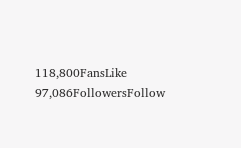118,800FansLike
97,086FollowersFollow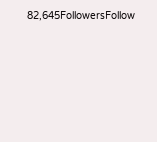82,645FollowersFollow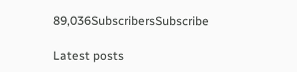89,036SubscribersSubscribe

Latest posts